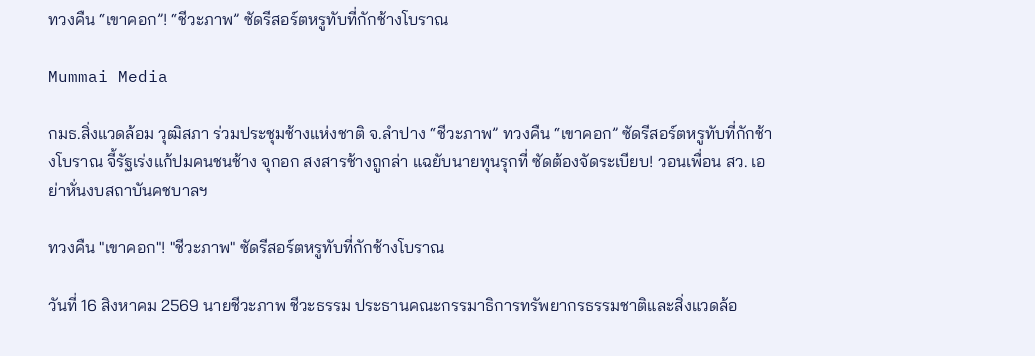ทวงคืน “เขาคอก”! “ชีวะภาพ” ซัดรีสอร์ตหรูทับที่กักช้างโบราณ

Mummai Media

กมธ.สิ่งแวดล้อม วุฒิสภา ร่วมประชุมช้างแห่งชาติ จ.ลำปาง “ชีวะภาพ” ทวงคืน “เขาคอก” ซัดรีสอร์ตหรูทับที่กักช้างโบราณ จี้รัฐเร่งแก้ปมคนชนช้าง จุกอก สงสารช้างถูกล่า แฉยับนายทุนรุกที่ ซัดต้องจัดระเบียบ! วอนเพื่อน สว. เอย่าหั่นงบสถาบันคชบาลฯ

ทวงคืน "เขาคอก"! "ชีวะภาพ" ซัดรีสอร์ตหรูทับที่กักช้างโบราณ

วันที่ 16 สิงหาคม 2569 นายชีวะภาพ ชีวะธรรม ประธานคณะกรรมาธิการทรัพยากรธรรมชาติและสิ่งแวดล้อ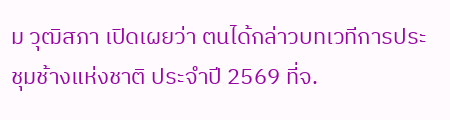ม วุฒิสภา เปิดเผยว่า ตนได้กล่าวบทเวทีการประชุมช้างแห่งชาติ ประจำปี 2569 ที่จ.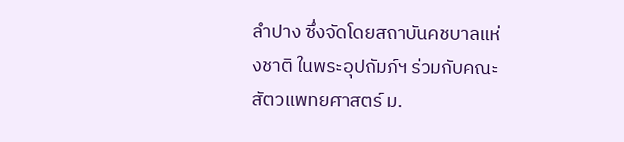ลำปาง ซึ่งจัดโดยสถาบันคชบาลแห่งชาติ ในพระอุปถัมภ์ฯ ร่วมกับคณะสัตวแพทยศาสตร์ ม.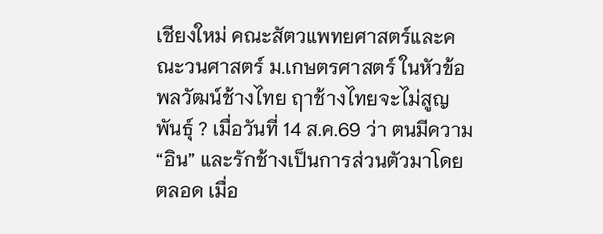เชียงใหม่ คณะสัตวแพทยศาสตร์และคณะวนศาสตร์ ม.เกษตรศาสตร์ ในหัวข้อ พลวัฒน์ช้างไทย ฤาช้างไทยจะไม่สูญพันธุ์ ? เมื่อวันที่ 14 ส.ค.69 ว่า ตนมีความ “อิน” และรักช้างเป็นการส่วนตัวมาโดยตลอด เมื่อ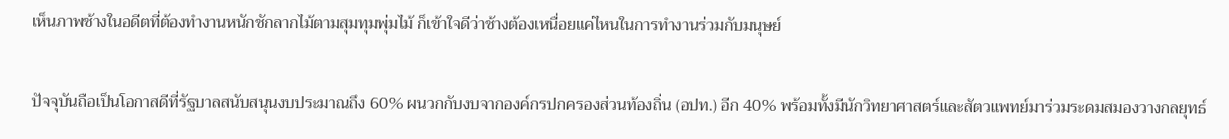เห็นภาพช้างในอดีตที่ต้องทำงานหนักชักลากไม้ตามสุมทุมพุ่มไม้ ก็เข้าใจดีว่าช้างต้องเหนื่อยแค่ไหนในการทำงานร่วมกับมนุษย์

ปัจจุบันถือเป็นโอกาสดีที่รัฐบาลสนับสนุนงบประมาณถึง 60% ผนวกกับงบจากองค์กรปกครองส่วนท้องถิ่น (อปท.) อีก 40% พร้อมทั้งมีนักวิทยาศาสตร์และสัตวแพทย์มาร่วมระดมสมองวางกลยุทธ์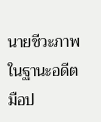นายชีวะภาพ ในฐานะอดีตมือป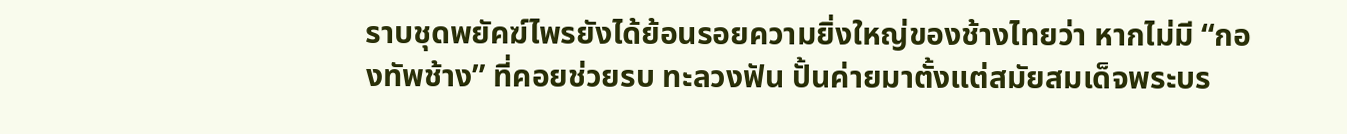ราบชุดพยัคฆ์ไพรยังได้ย้อนรอยความยิ่งใหญ่ของช้างไทยว่า หากไม่มี “กองทัพช้าง” ที่คอยช่วยรบ ทะลวงฟัน ปั้นค่ายมาตั้งแต่สมัยสมเด็จพระบร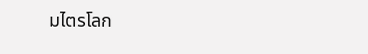มไตรโลก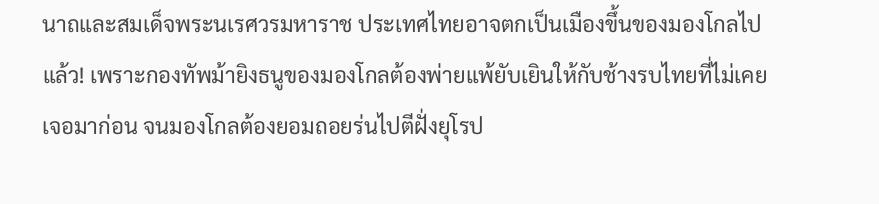นาถและสมเด็จพระนเรศวรมหาราช ประเทศไทยอาจตกเป็นเมืองขึ้นของมองโกลไปแล้ว! เพราะกองทัพม้ายิงธนูของมองโกลต้องพ่ายแพ้ยับเยินให้กับช้างรบไทยที่ไม่เคยเจอมาก่อน จนมองโกลต้องยอมถอยร่นไปตีฝั่งยุโรป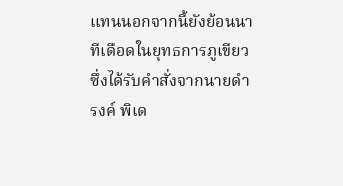แทนนอกจากนี้ยังย้อนนาทีเดือดในยุทธการภูเขียว ซึ่งได้รับคำสั่งจากนายดำรงค์ พิเด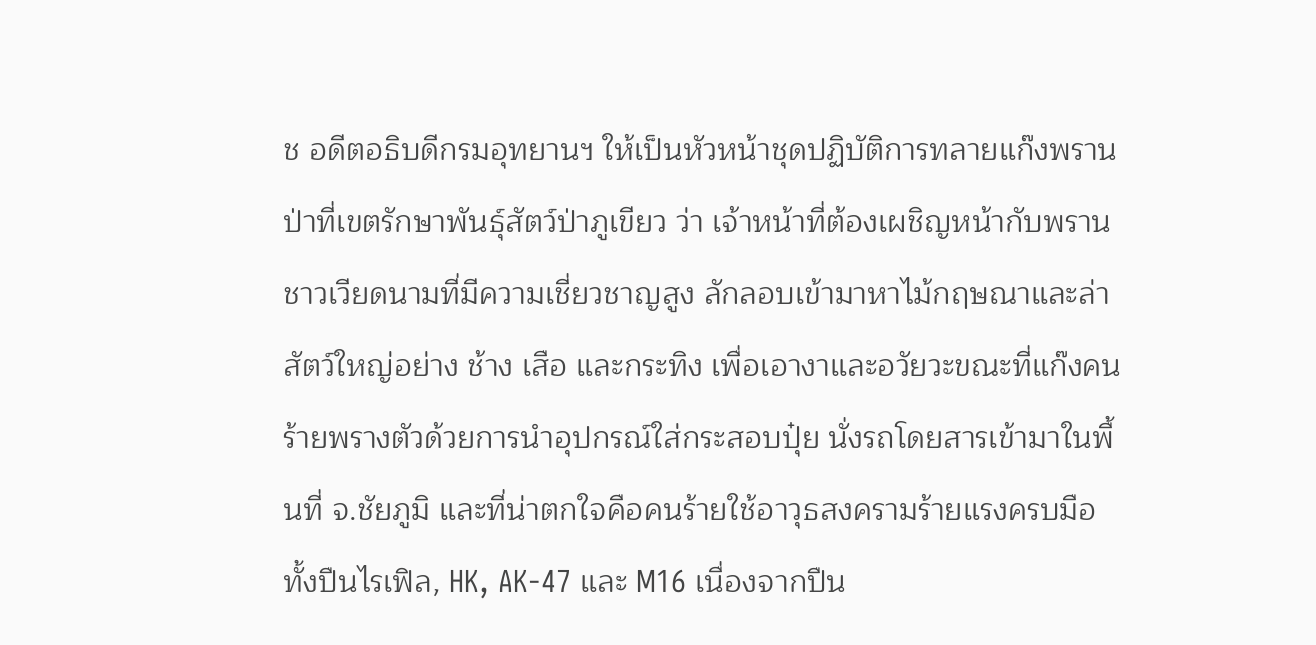ช อดีตอธิบดีกรมอุทยานฯ ให้เป็นหัวหน้าชุดปฏิบัติการทลายแก๊งพรานป่าที่เขตรักษาพันธุ์สัตว์ป่าภูเขียว ว่า เจ้าหน้าที่ต้องเผชิญหน้ากับพรานชาวเวียดนามที่มีความเชี่ยวชาญสูง ลักลอบเข้ามาหาไม้กฤษณาและล่าสัตว์ใหญ่อย่าง ช้าง เสือ และกระทิง เพื่อเอางาและอวัยวะขณะที่แก๊งคนร้ายพรางตัวด้วยการนำอุปกรณ์ใส่กระสอบปุ๋ย นั่งรถโดยสารเข้ามาในพื้นที่ จ.ชัยภูมิ และที่น่าตกใจคือคนร้ายใช้อาวุธสงครามร้ายแรงครบมือ ทั้งปืนไรเฟิล, HK, AK-47 และ M16 เนื่องจากปืน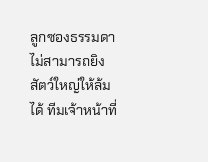ลูกซองธรรมดาไม่สามารถยิงสัตว์ใหญ่ให้ล้มได้ ทีมเจ้าหน้าที่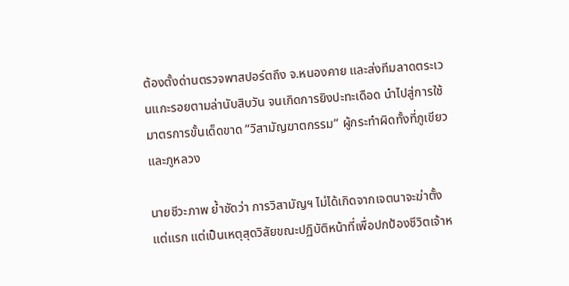ต้องตั้งด่านตรวจพาสปอร์ตถึง จ.หนองคาย และส่งทีมลาดตระเวนแกะรอยตามล่านับสิบวัน จนเกิดการยิงปะทะเดือด นำไปสู่การใช้มาตรการขั้นเด็ดขาด “วิสามัญฆาตกรรม” ผู้กระทำผิดทั้งที่ภูเขียวและภูหลวง

นายชีวะภาพ ย้ำชัดว่า การวิสามัญฯ ไม่ได้เกิดจากเจตนาจะฆ่าตั้งแต่แรก แต่เป็นเหตุสุดวิสัยขณะปฏิบัติหน้าที่เพื่อปกป้องชีวิตเจ้าห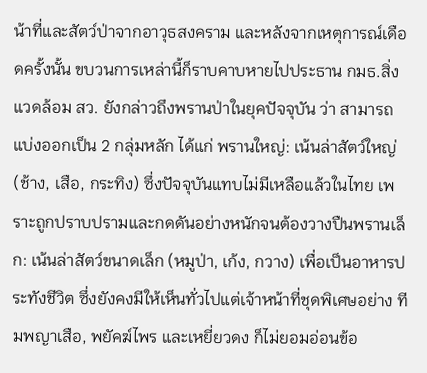น้าที่และสัตว์ป่าจากอาวุธสงคราม และหลังจากเหตุการณ์เดือดครั้งนั้น ขบวนการเหล่านี้ก็ราบคาบหายไปประธาน กมธ.สิ่งแวดล้อม สว. ยังกล่าวถึงพรานป่าในยุคปัจจุบัน ว่า สามารถแบ่งออกเป็น 2 กลุ่มหลัก ได้แก่ พรานใหญ่: เน้นล่าสัตว์ใหญ่ (ช้าง, เสือ, กระทิง) ซึ่งปัจจุบันแทบไม่มีเหลือแล้วในไทย เพราะถูกปราบปรามและกดดันอย่างหนักจนต้องวางปืนพรานเล็ก: เน้นล่าสัตว์ขนาดเล็ก (หมูป่า, เก้ง, กวาง) เพื่อเป็นอาหารประทังชีวิต ซึ่งยังคงมีให้เห็นทั่วไปแต่เจ้าหน้าที่ชุดพิเศษอย่าง ทีมพญาเสือ, พยัคฆ์ไพร และเหยี่ยวดง ก็ไม่ยอมอ่อนข้อ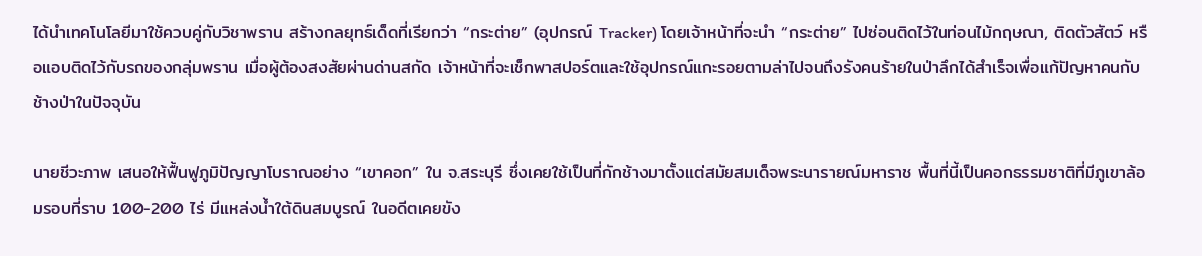ได้นำเทคโนโลยีมาใช้ควบคู่กับวิชาพราน สร้างกลยุทธ์เด็ดที่เรียกว่า “กระต่าย” (อุปกรณ์ Tracker) โดยเจ้าหน้าที่จะนำ “กระต่าย” ไปซ่อนติดไว้ในท่อนไม้กฤษณา, ติดตัวสัตว์ หรือแอบติดไว้กับรถของกลุ่มพราน เมื่อผู้ต้องสงสัยผ่านด่านสกัด เจ้าหน้าที่จะเช็กพาสปอร์ตและใช้อุปกรณ์แกะรอยตามล่าไปจนถึงรังคนร้ายในป่าลึกได้สำเร็จเพื่อแก้ปัญหาคนกับช้างป่าในปัจจุบัน

นายชีวะภาพ เสนอให้ฟื้นฟูภูมิปัญญาโบราณอย่าง “เขาคอก” ใน จ.สระบุรี ซึ่งเคยใช้เป็นที่กักช้างมาตั้งแต่สมัยสมเด็จพระนารายณ์มหาราช พื้นที่นี้เป็นคอกธรรมชาติที่มีภูเขาล้อมรอบที่ราบ 100-200 ไร่ มีแหล่งน้ำใต้ดินสมบูรณ์ ในอดีตเคยขัง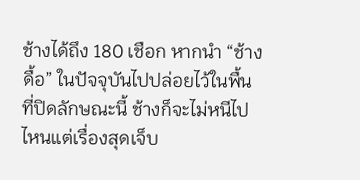ช้างได้ถึง 180 เชือก หากนำ “ช้างดื้อ” ในปัจจุบันไปปล่อยไว้ในพื้นที่ปิดลักษณะนี้ ช้างก็จะไม่หนีไปไหนแต่เรื่องสุดเจ็บ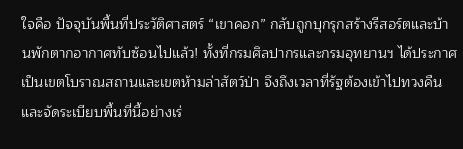ใจคือ ปัจจุบันพื้นที่ประวัติศาสตร์ “เขาคอก” กลับถูกบุกรุกสร้างรีสอร์ตและบ้านพักตากอากาศทับซ้อนไปแล้ว! ทั้งที่กรมศิลปากรและกรมอุทยานฯ ได้ประกาศเป็นเขตโบราณสถานและเขตห้ามล่าสัตว์ป่า จึงถึงเวลาที่รัฐต้องเข้าไปทวงคืนและจัดระเบียบพื้นที่นี้อย่างเร่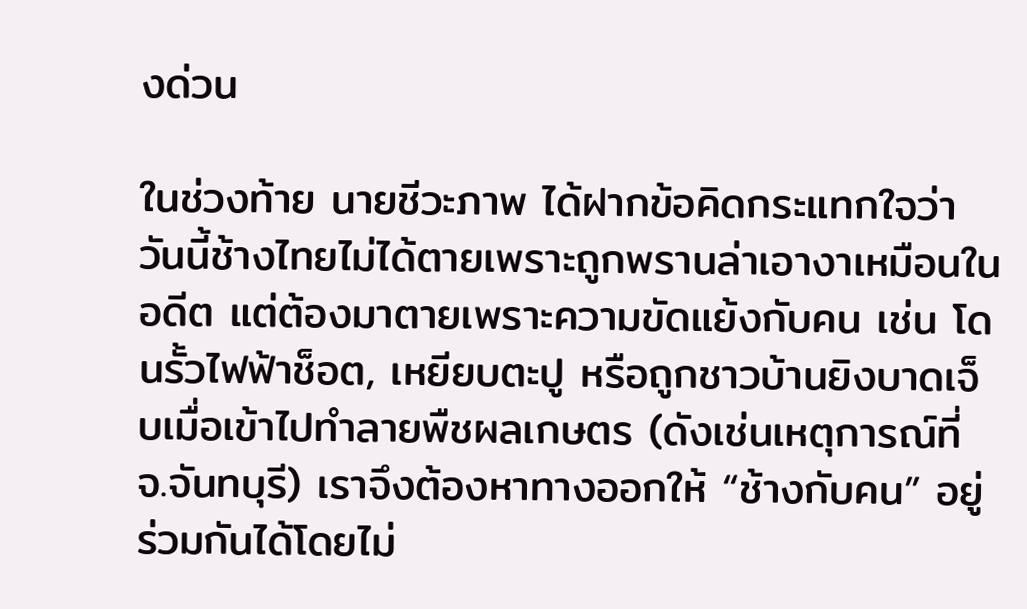งด่วน

ในช่วงท้าย นายชีวะภาพ ได้ฝากข้อคิดกระแทกใจว่า วันนี้ช้างไทยไม่ได้ตายเพราะถูกพรานล่าเอางาเหมือนในอดีต แต่ต้องมาตายเพราะความขัดแย้งกับคน เช่น โดนรั้วไฟฟ้าช็อต, เหยียบตะปู หรือถูกชาวบ้านยิงบาดเจ็บเมื่อเข้าไปทำลายพืชผลเกษตร (ดังเช่นเหตุการณ์ที่ จ.จันทบุรี) เราจึงต้องหาทางออกให้ “ช้างกับคน” อยู่ร่วมกันได้โดยไม่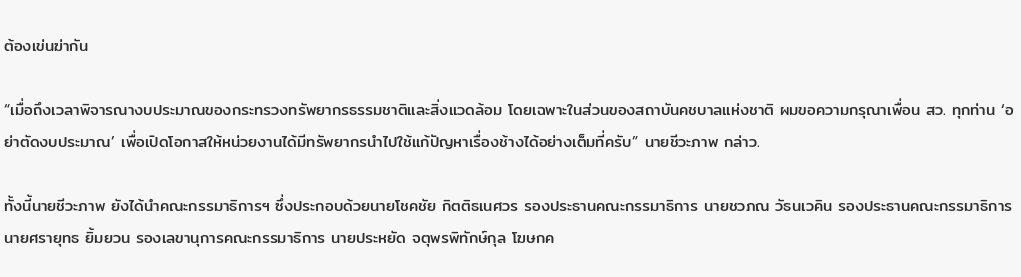ต้องเข่นฆ่ากัน

“เมื่อถึงเวลาพิจารณางบประมาณของกระทรวงทรัพยากรธรรมชาติและสิ่งแวดล้อม โดยเฉพาะในส่วนของสถาบันคชบาลแห่งชาติ ผมขอความกรุณาเพื่อน สว. ทุกท่าน ‘อย่าตัดงบประมาณ’ เพื่อเปิดโอกาสให้หน่วยงานได้มีทรัพยากรนำไปใช้แก้ปัญหาเรื่องช้างได้อย่างเต็มที่ครับ” นายชีวะภาพ กล่าว.

ทั้งนี้นายชีวะภาพ ยังได้นำคณะกรรมาธิการฯ ซึ่งประกอบด้วยนายโชคชัย กิตติธเนศวร รองประธานคณะกรรมาธิการ นายชวภณ วัธนเวคิน รองประธานคณะกรรมาธิการ นายศรายุทธ ยิ้มยวน รองเลขานุการคณะกรรมาธิการ นายประหยัด จตุพรพิทักษ์กุล โฆษกค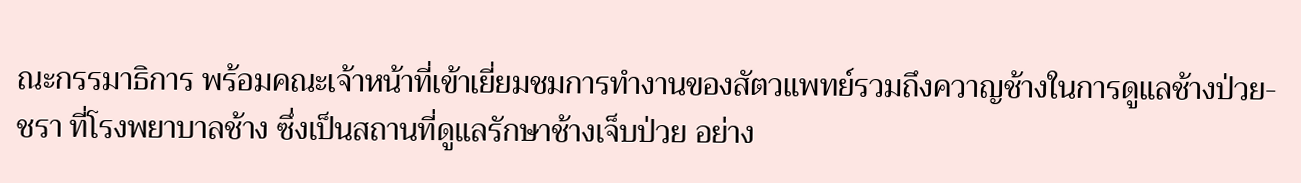ณะกรรมาธิการ พร้อมคณะเจ้าหน้าที่เข้าเยี่ยมชมการทำงานของสัตวแพทย์รวมถึงควาญช้างในการดูแลช้างป่วย-ชรา ที่โรงพยาบาลช้าง ซึ่งเป็นสถานที่ดูแลรักษาช้างเจ็บป่วย อย่าง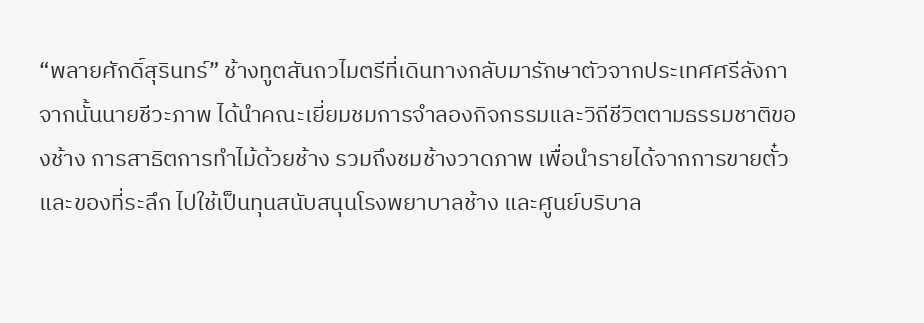“พลายศักดิ์สุรินทร์” ช้างทูตสันถวไมตรีที่เดินทางกลับมารักษาตัวจากประเทศศรีลังกาจากนั้นนายชีวะภาพ ได้นำคณะเยี่ยมชมการจำลองกิจกรรมและวิถีชีวิตตามธรรมชาติของช้าง การสาธิตการทำไม้ด้วยช้าง รวมถึงชมช้างวาดภาพ เพื่อนำรายได้จากการขายตั๋วและของที่ระลึก ไปใช้เป็นทุนสนับสนุนโรงพยาบาลช้าง และศูนย์บริบาล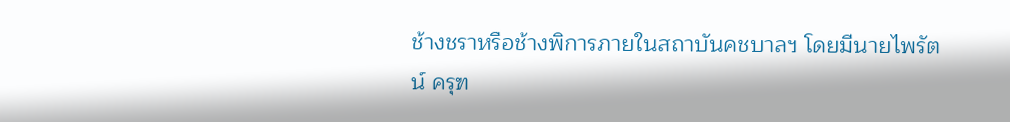ช้างชราหรือช้างพิการภายในสถาบันคชบาลฯ โดยมีนายไพรัตน์ ครุฑ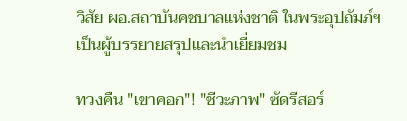วิสัย ผอ.สถาบันคชบาลแห่งชาติ ในพระอุปถัมภ์ฯ เป็นผู้บรรยายสรุปและนำเยี่ยมชม

ทวงคืน "เขาคอก"! "ชีวะภาพ" ซัดรีสอร์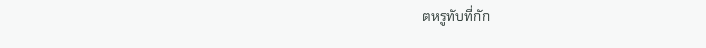ตหรูทับที่กัก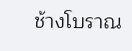ช้างโบราณ